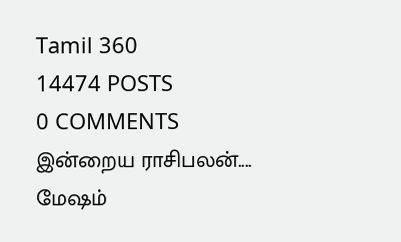Tamil 360
14474 POSTS
0 COMMENTS
இன்றைய ராசிபலன்....
மேஷம்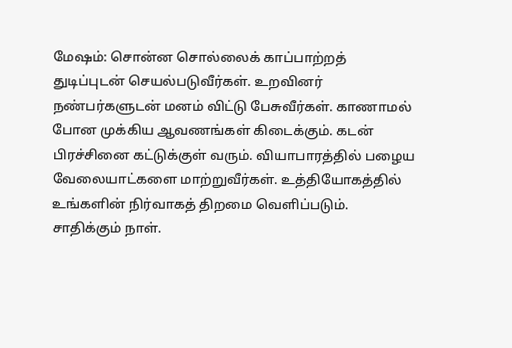மேஷம்: சொன்ன சொல்லைக் காப்பாற்றத் துடிப்புடன் செயல்படுவீர்கள். உறவினர் நண்பர்களுடன் மனம் விட்டு பேசுவீர்கள். காணாமல் போன முக்கிய ஆவணங்கள் கிடைக்கும். கடன் பிரச்சினை கட்டுக்குள் வரும். வியாபாரத்தில் பழைய வேலையாட்களை மாற்றுவீர்கள். உத்தியோகத்தில் உங்களின் நிர்வாகத் திறமை வெளிப்படும். சாதிக்கும் நாள்.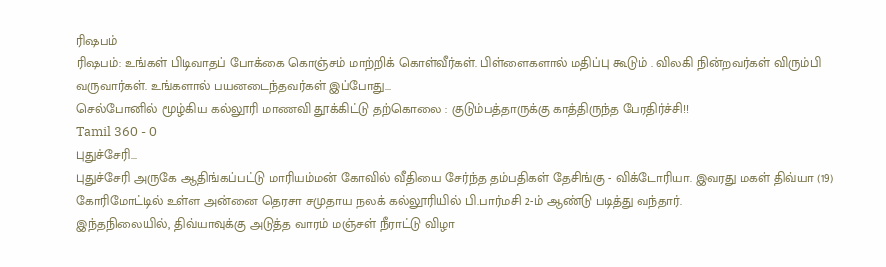ரிஷபம்
ரிஷபம்: உங்கள் பிடிவாதப் போக்கை கொஞ்சம் மாற்றிக் கொள்வீர்கள். பிள்ளைகளால் மதிப்பு கூடும் . விலகி நின்றவர்கள் விரும்பி வருவார்கள். உங்களால் பயனடைந்தவர்கள் இப்போது...
செல்போனில் மூழ்கிய கல்லூரி மாணவி தூக்கிட்டு தற்கொலை : குடும்பத்தாருக்கு காத்திருந்த பேரதிர்ச்சி!!
Tamil 360 - 0
புதுச்சேரி...
புதுச்சேரி அருகே ஆதிங்கப்பட்டு மாரியம்மன் கோவில் வீதியை சேர்ந்த தம்பதிகள் தேசிங்கு - விக்டோரியா. இவரது மகள் திவ்யா (19) கோரிமோட்டில் உள்ள அன்னை தெரசா சமுதாய நலக் கல்லூரியில் பி.பார்மசி 2-ம் ஆண்டு படித்து வந்தார்.
இந்தநிலையில், திவ்யாவுக்கு அடுத்த வாரம் மஞ்சள் நீராட்டு விழா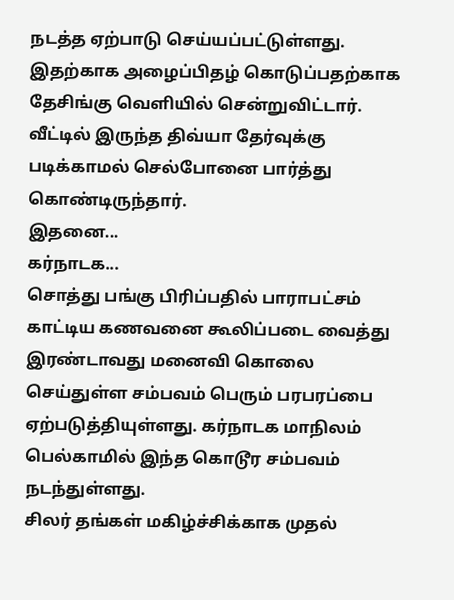நடத்த ஏற்பாடு செய்யப்பட்டுள்ளது.
இதற்காக அழைப்பிதழ் கொடுப்பதற்காக தேசிங்கு வெளியில் சென்றுவிட்டார். வீட்டில் இருந்த திவ்யா தேர்வுக்கு படிக்காமல் செல்போனை பார்த்து கொண்டிருந்தார்.
இதனை...
கர்நாடக...
சொத்து பங்கு பிரிப்பதில் பாராபட்சம் காட்டிய கணவனை கூலிப்படை வைத்து இரண்டாவது மனைவி கொலை செய்துள்ள சம்பவம் பெரும் பரபரப்பை ஏற்படுத்தியுள்ளது. கர்நாடக மாநிலம் பெல்காமில் இந்த கொடூர சம்பவம் நடந்துள்ளது.
சிலர் தங்கள் மகிழ்ச்சிக்காக முதல்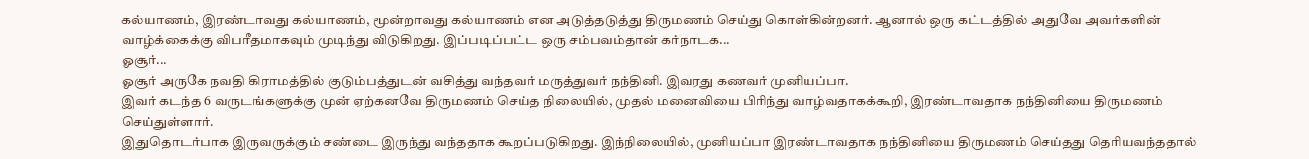கல்யாணம், இரண்டாவது கல்யாணம், மூன்றாவது கல்யாணம் என அடுத்தடுத்து திருமணம் செய்து கொள்கின்றனர். ஆனால் ஒரு கட்டத்தில் அதுவே அவர்களின் வாழ்க்கைக்கு விபரீதமாகவும் முடிந்து விடுகிறது. இப்படிப்பட்ட ஒரு சம்பவம்தான் கர்நாடக...
ஓசூர்...
ஓசூர் அருகே நவதி கிராமத்தில் குடும்பத்துடன் வசித்து வந்தவர் மருத்துவர் நந்தினி. இவரது கணவர் முனியப்பா.
இவர் கடந்த 6 வருடங்களுக்கு முன் ஏற்கனவே திருமணம் செய்த நிலையில், முதல் மனைவியை பிரிந்து வாழ்வதாகக்கூறி, இரண்டாவதாக நந்தினியை திருமணம் செய்துள்ளார்.
இதுதொடர்பாக இருவருக்கும் சண்டை இருந்து வந்ததாக கூறப்படுகிறது. இந்நிலையில், முனியப்பா இரண்டாவதாக நந்தினியை திருமணம் செய்தது தெரியவந்ததால்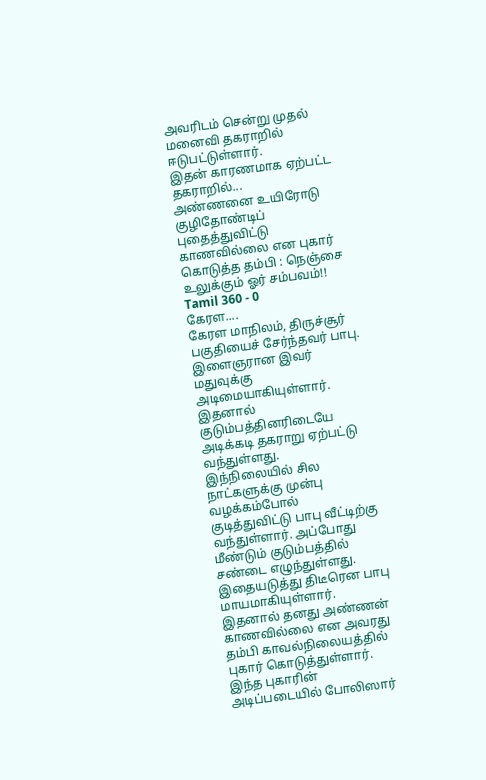அவரிடம் சென்று முதல் மனைவி தகராறில் ஈடுபட்டுள்ளார்.
இதன் காரணமாக ஏற்பட்ட தகராறில்...
அண்ணனை உயிரோடு குழிதோண்டிப் புதைத்துவிட்டு காணவில்லை என புகார் கொடுத்த தம்பி : நெஞ்சை உலுக்கும் ஓர் சம்பவம்!!
Tamil 360 - 0
கேரள....
கேரள மாநிலம், திருச்சூர் பகுதியைச் சேர்ந்தவர் பாபு. இளைஞரான இவர் மதுவுக்கு அடிமையாகியுள்ளார். இதனால் குடும்பத்தினரிடையே அடிக்கடி தகராறு ஏற்பட்டு வந்துள்ளது.
இந்நிலையில் சில நாட்களுக்கு முன்பு வழக்கம்போல் குடித்துவிட்டு பாபு வீட்டிற்கு வந்துள்ளார். அப்போது மீண்டும் குடும்பத்தில் சண்டை எழுந்துள்ளது. இதையடுத்து திடீரென பாபு மாயமாகியுள்ளார்.
இதனால் தனது அண்ணன் காணவில்லை என அவரது தம்பி காவல்நிலையத்தில் புகார் கொடுத்துள்ளார். இந்த புகாரின் அடிப்படையில் போலிஸார்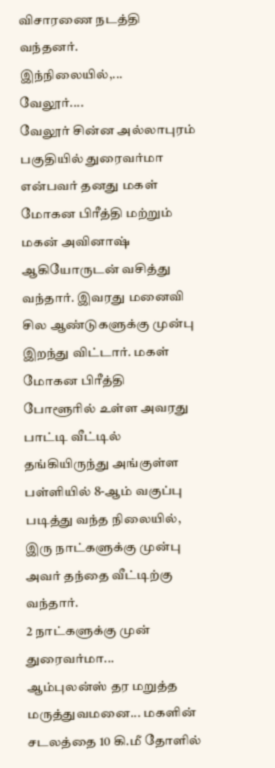விசாரணை நடத்தி வந்தனர்.
இந்நிலையில்,...
வேலூர்....
வேலூர் சின்ன அல்லாபுரம் பகுதியில் துரைவர்மா என்பவர் தனது மகள் மோகன பிரீத்தி மற்றும் மகன் அவினாஷ் ஆகியோருடன் வசித்து வந்தார். இவரது மனைவி சில ஆண்டுகளுக்கு முன்பு இறந்து விட்டார். மகள் மோகன பிரீத்தி போளூரில் உள்ள அவரது பாட்டி வீட்டில் தங்கியிருந்து அங்குள்ள பள்ளியில் 8-ஆம் வகுப்பு படித்து வந்த நிலையில், இரு நாட்களுக்கு முன்பு அவர் தந்தை வீட்டிற்கு வந்தார்.
2 நாட்களுக்கு முன் துரைவர்மா...
ஆம்புலன்ஸ் தர மறுத்த மருத்துவமனை... மகளின் சடலத்தை 10 கி.மீ தோளில்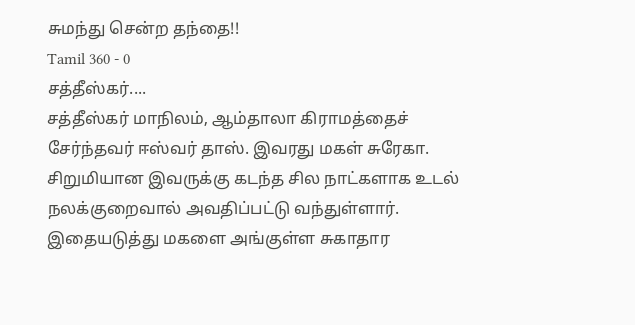சுமந்து சென்ற தந்தை!!
Tamil 360 - 0
சத்தீஸ்கர்....
சத்தீஸ்கர் மாநிலம், ஆம்தாலா கிராமத்தைச் சேர்ந்தவர் ஈஸ்வர் தாஸ். இவரது மகள் சுரேகா. சிறுமியான இவருக்கு கடந்த சில நாட்களாக உடல் நலக்குறைவால் அவதிப்பட்டு வந்துள்ளார். இதையடுத்து மகளை அங்குள்ள சுகாதார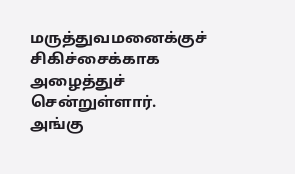மருத்துவமனைக்குச் சிகிச்சைக்காக அழைத்துச் சென்றுள்ளார்.
அங்கு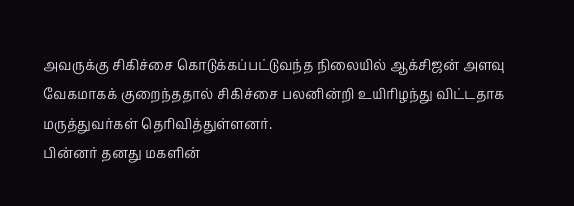அவருக்கு சிகிச்சை கொடுக்கப்பட்டுவந்த நிலையில் ஆக்சிஜன் அளவு வேகமாகக் குறைந்ததால் சிகிச்சை பலனின்றி உயிரிழந்து விட்டதாக மருத்துவர்கள் தெரிவித்துள்ளனர்.
பின்னர் தனது மகளின்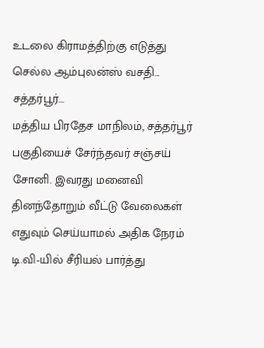உடலை கிராமத்திற்கு எடுத்து செல்ல ஆம்புலன்ஸ் வசதி...
சத்தர்பூர்...
மத்திய பிரதேச மாநிலம், சத்தர்பூர் பகுதியைச் சேர்ந்தவர் சஞ்சய் சோனி. இவரது மனைவி தினந்தோறும் வீட்டு வேலைகள் எதுவும் செய்யாமல் அதிக நேரம் டி.வி-யில் சீரியல் பார்த்து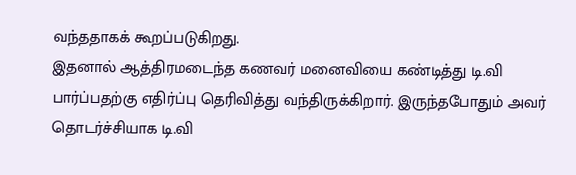வந்ததாகக் கூறப்படுகிறது.
இதனால் ஆத்திரமடைந்த கணவர் மனைவியை கண்டித்து டி.வி பார்ப்பதற்கு எதிர்ப்பு தெரிவித்து வந்திருக்கிறார். இருந்தபோதும் அவர் தொடர்ச்சியாக டி.வி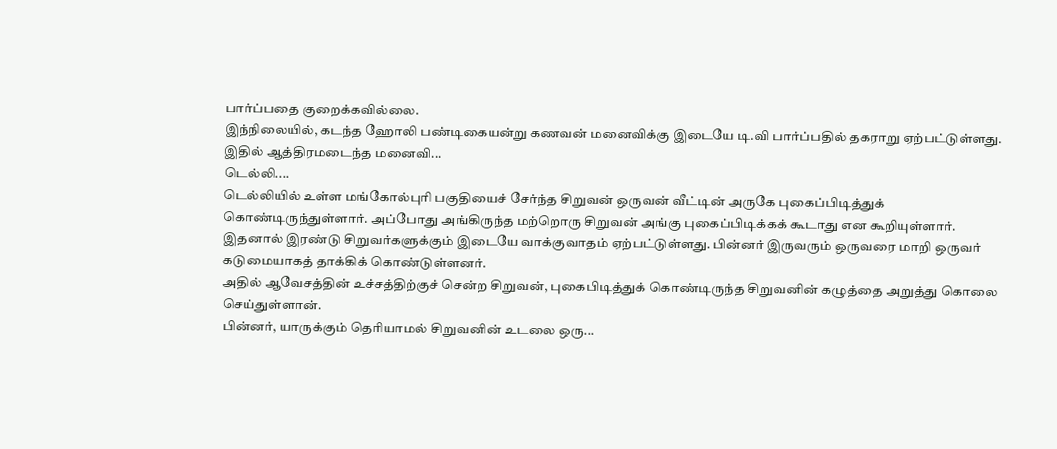பார்ப்பதை குறைக்கவில்லை.
இந்நிலையில், கடந்த ஹோலி பண்டிகையன்று கணவன் மனைவிக்கு இடையே டி.வி பார்ப்பதில் தகராறு ஏற்பட்டுள்ளது.
இதில் ஆத்திரமடைந்த மனைவி...
டெல்லி....
டெல்லியில் உள்ள மங்கோல்புரி பகுதியைச் சேர்ந்த சிறுவன் ஒருவன் வீட்டின் அருகே புகைப்பிடித்துக் கொண்டிருந்துள்ளார். அப்போது அங்கிருந்த மற்றொரு சிறுவன் அங்கு புகைப்பிடிக்கக் கூடாது என கூறியுள்ளார்.
இதனால் இரண்டு சிறுவர்களுக்கும் இடையே வாக்குவாதம் ஏற்பட்டுள்ளது. பின்னர் இருவரும் ஒருவரை மாறி ஒருவர் கடுமையாகத் தாக்கிக் கொண்டுள்ளனர்.
அதில் ஆவேசத்தின் உச்சத்திற்குச் சென்ற சிறுவன், புகைபிடித்துக் கொண்டிருந்த சிறுவனின் கழுத்தை அறுத்து கொலை செய்துள்ளான்.
பின்னர், யாருக்கும் தெரியாமல் சிறுவனின் உடலை ஒரு...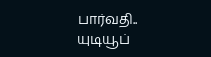பார்வதி..
யுடியூப்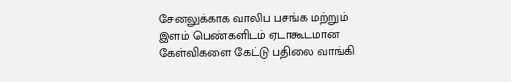சேனலுக்காக வாலிப பசங்க மற்றும் இளம் பெண்களிடம் ஏடாகூடமான கேள்விகளை கேட்டு பதிலை வாங்கி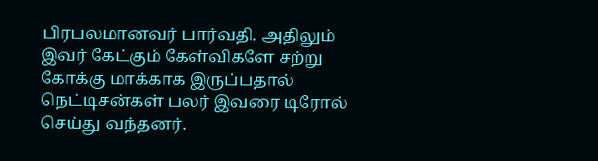பிரபலமானவர் பார்வதி. அதிலும் இவர் கேட்கும் கேள்விகளே சற்று கோக்கு மாக்காக இருப்பதால் நெட்டிசன்கள் பலர் இவரை டிரோல் செய்து வந்தனர்.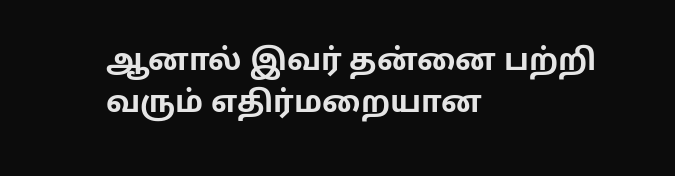ஆனால் இவர் தன்னை பற்றி வரும் எதிர்மறையான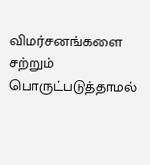விமர்சனங்களை சற்றும் பொருட்படுத்தாமல்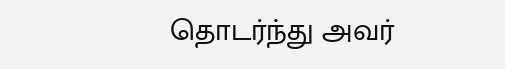தொடர்ந்து அவர்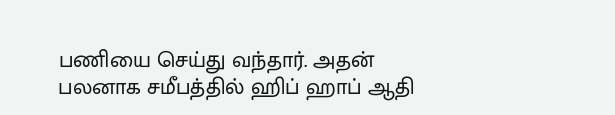பணியை செய்து வந்தார். அதன் பலனாக சமீபத்தில் ஹிப் ஹாப் ஆதி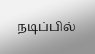நடிப்பில்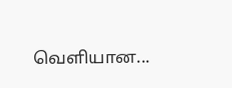வெளியான...